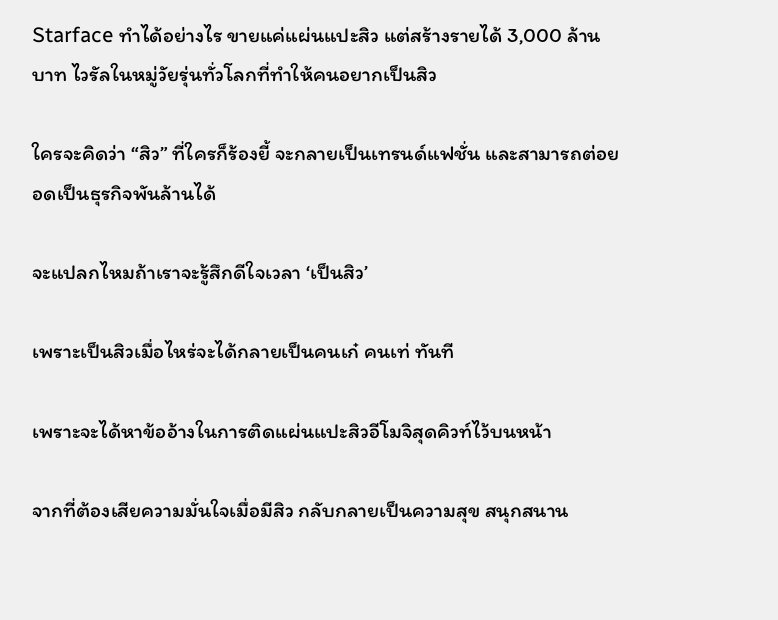Starface ทำได้อย่างไร ขายแค่แผ่นแปะสิว แต่สร้างรายได้ 3,000 ล้านบาท ไวรัลในหมู่วัยรุ่นทั่วโลกที่ทำให้คนอยากเป็นสิว

ใครจะคิดว่า “สิว” ที่ใครก็ร้องยี้ จะกลายเป็นเทรนด์แฟชั่น และสามารถต่อยอดเป็นธุรกิจพันล้านได้

จะแปลกไหมถ้าเราจะรู้สึกดีใจเวลา ‘เป็นสิว’

เพราะเป็นสิวเมื่อไหร่จะได้กลายเป็นคนเก๋ คนเท่ ทันที

เพราะจะได้หาข้ออ้างในการติดแผ่นแปะสิวอีโมจิสุดคิวท์ไว้บนหน้า

จากที่ต้องเสียความมั่นใจเมื่อมีสิว กลับกลายเป็นความสุข สนุกสนาน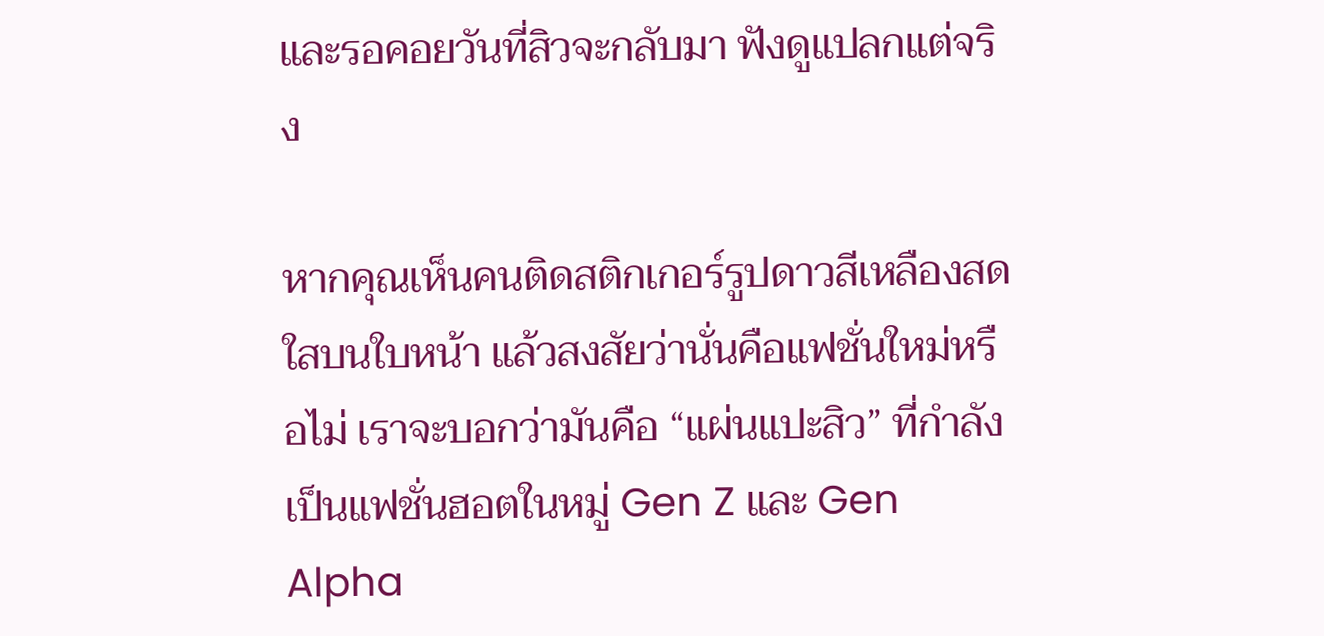และรอคอยวันที่สิวจะกลับมา ฟังดูแปลกแต่จริง

หากคุณเห็นคนติดสติกเกอร์รูปดาวสีเหลืองสดใสบนใบหน้า แล้วสงสัยว่านั่นคือแฟชั่นใหม่หรือไม่ เราจะบอกว่ามันคือ “แผ่นแปะสิว” ที่กำลังเป็นแฟชั่นฮอตในหมู่ Gen Z และ Gen Alpha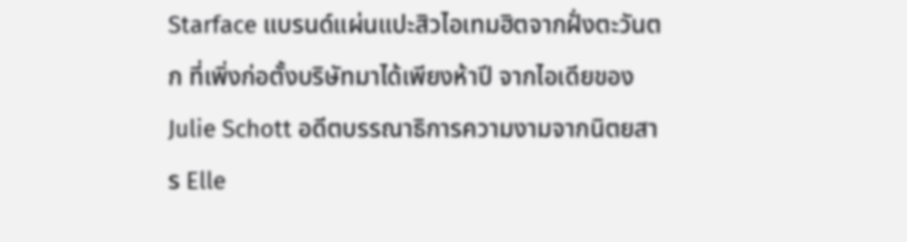Starface แบรนด์แผ่นแปะสิวไอเทมฮิตจากฝั่งตะวันตก ที่เพิ่งก่อตั้งบริษัทมาได้เพียงห้าปี จากไอเดียของ Julie Schott อดีตบรรณาธิการความงามจากนิตยสาร Elle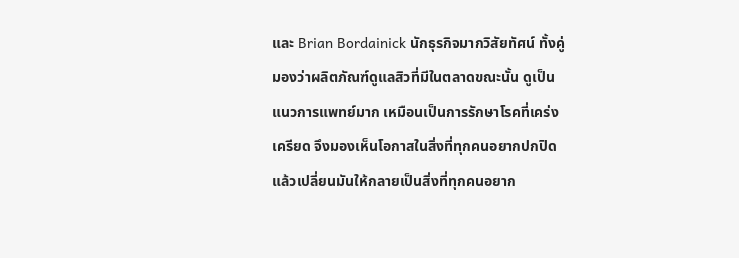และ Brian Bordainick นักธุรกิจมากวิสัยทัศน์ ทั้งคู่มองว่าผลิตภัณฑ์ดูแลสิวที่มีในตลาดขณะนั้น ดูเป็นแนวการแพทย์มาก เหมือนเป็นการรักษาโรคที่เคร่งเครียด จึงมองเห็นโอกาสในสิ่งที่ทุกคนอยากปกปิด แล้วเปลี่ยนมันให้กลายเป็นสิ่งที่ทุกคนอยาก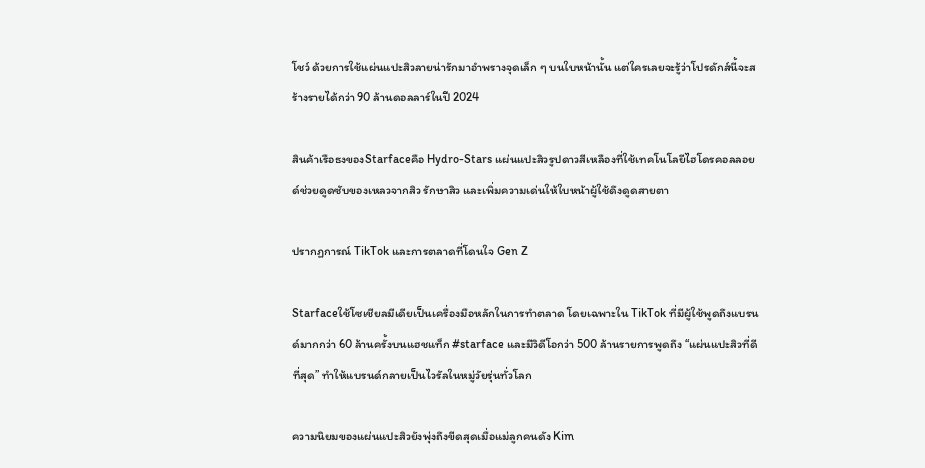โชว์ ด้วยการใช้แผ่นแปะสิวลายน่ารักมาอำพรางจุดเล็ก ๆ บนใบหน้านั้น แต่ใครเลยจะรู้ว่าโปรดักส์นี้จะสร้างรายได้กว่า 90 ล้านดอลลาร์ในปี 2024

สินค้าเรือธงของStarfaceคือ Hydro-Stars แผ่นแปะสิวรูปดาวสีเหลืองที่ใช้เทคโนโลยีไฮโดรคอลลอยด์ช่วยดูดซับของเหลวจากสิว รักษาสิว และเพิ่มความเด่นให้ใบหน้าผู้ใช้ดึงดูดสายตา

ปรากฏการณ์ TikTok และการตลาดที่โดนใจ Gen Z

Starfaceใช้โซเชียลมีเดียเป็นเครื่องมือหลักในการทำตลาด โดยเฉพาะใน TikTok ที่มีผู้ใช้พูดถึงแบรนด์มากกว่า 60 ล้านครั้งบนแฮชแท็ก #starface และมีวิดีโอกว่า 500 ล้านรายการพูดถึง “แผ่นแปะสิวที่ดีที่สุด” ทำให้แบรนด์กลายเป็นไวรัลในหมู่วัยรุ่นทั่วโลก

ความนิยมของแผ่นแปะสิวยังพุ่งถึงขีดสุดเมื่อแม่ลูกคนดัง Kim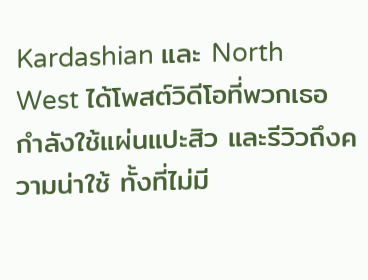Kardashian และ North West ได้โพสต์วิดีโอที่พวกเธอกำลังใช้แผ่นแปะสิว และรีวิวถึงความน่าใช้ ทั้งที่ไม่มี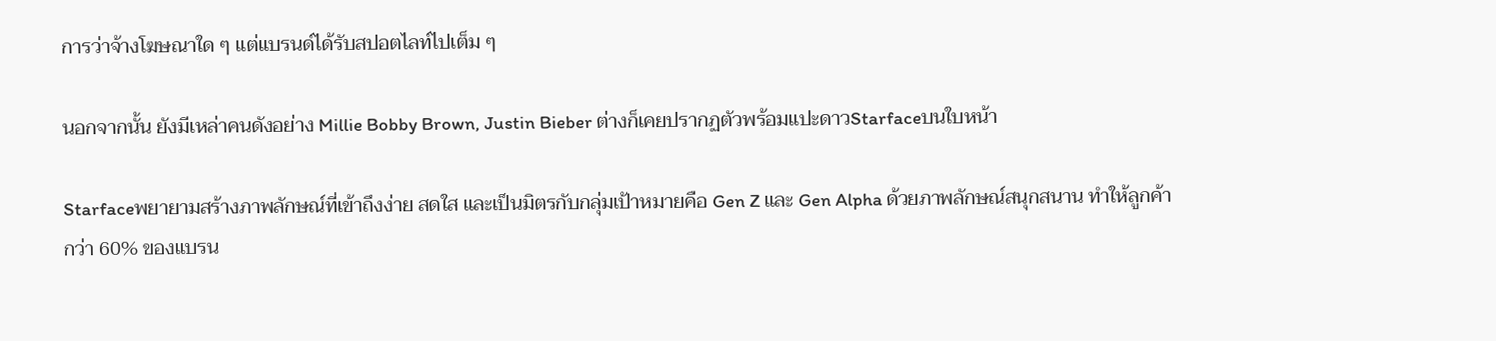การว่าจ้างโฆษณาใด ๆ แต่แบรนด์ได้รับสปอตไลท์ไปเต็ม ๆ

นอกจากนั้น ยังมีเหล่าคนดังอย่าง Millie Bobby Brown, Justin Bieber ต่างก็เคยปรากฏตัวพร้อมแปะดาวStarfaceบนใบหน้า

Starfaceพยายามสร้างภาพลักษณ์ที่เข้าถึงง่าย สดใส และเป็นมิตรกับกลุ่มเป้าหมายคือ Gen Z และ Gen Alpha ด้วยภาพลักษณ์สนุกสนาน ทำให้ลูกค้ากว่า 60% ของแบรน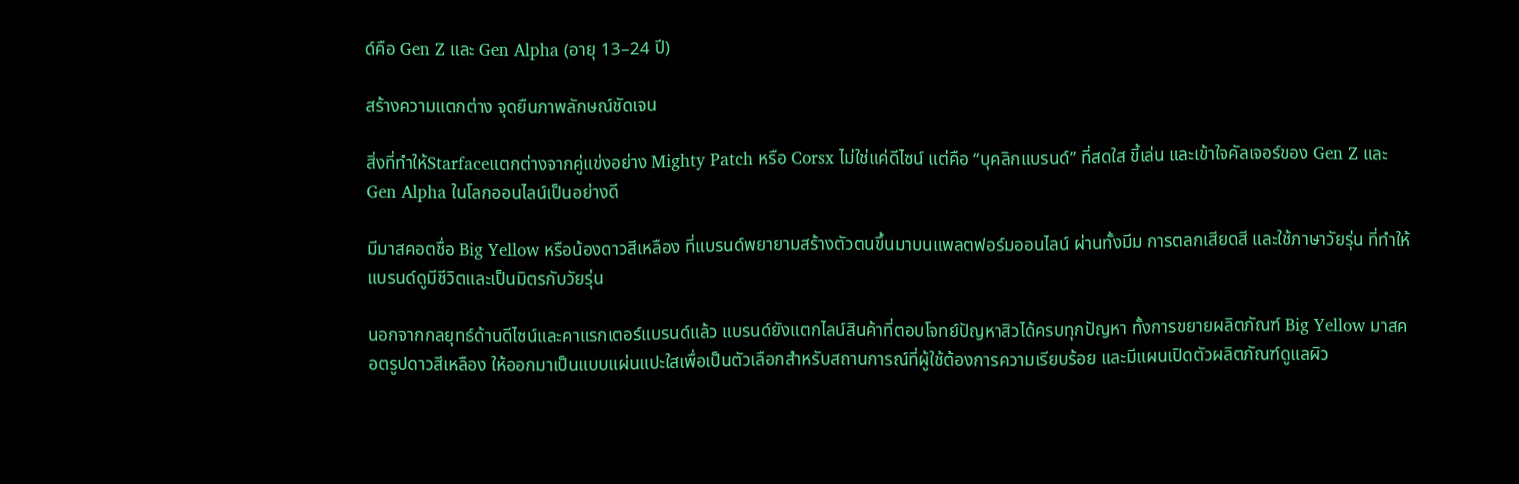ด์คือ Gen Z และ Gen Alpha (อายุ 13–24 ปี)

สร้างความแตกต่าง จุดยืนภาพลักษณ์ชัดเจน

สิ่งที่ทำให้Starfaceแตกต่างจากคู่แข่งอย่าง Mighty Patch หรือ Corsx ไม่ใช่แค่ดีไซน์ แต่คือ “บุคลิกแบรนด์” ที่สดใส ขี้เล่น และเข้าใจคัลเจอร์ของ Gen Z และ Gen Alpha ในโลกออนไลน์เป็นอย่างดี

มีมาสคอตชื่อ Big Yellow หรือน้องดาวสีเหลือง ที่แบรนด์พยายามสร้างตัวตนขึ้นมาบนแพลตฟอร์มออนไลน์ ผ่านทั้งมีม การตลกเสียดสี และใช้ภาษาวัยรุ่น ที่ทำให้แบรนด์ดูมีชีวิตและเป็นมิตรกับวัยรุ่น

นอกจากกลยุทธ์ด้านดีไซน์และคาแรกเตอร์แบรนด์แล้ว แบรนด์ยังแตกไลน์สินค้าที่ตอบโจทย์ปัญหาสิวได้ครบทุกปัญหา ทั้งการขยายผลิตภัณฑ์ Big Yellow มาสคอตรูปดาวสีเหลือง ให้ออกมาเป็นแบบแผ่นแปะใสเพื่อเป็นตัวเลือกสำหรับสถานการณ์ที่ผู้ใช้ต้องการความเรียบร้อย และมีแผนเปิดตัวผลิตภัณฑ์ดูแลผิว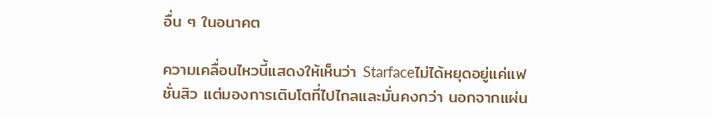อื่น ๆ ในอนาคต

ความเคลื่อนไหวนี้แสดงให้เห็นว่า Starfaceไม่ได้หยุดอยู่แค่แฟชั่นสิว แต่มองการเติบโตที่ไปไกลและมั่นคงกว่า นอกจากแผ่น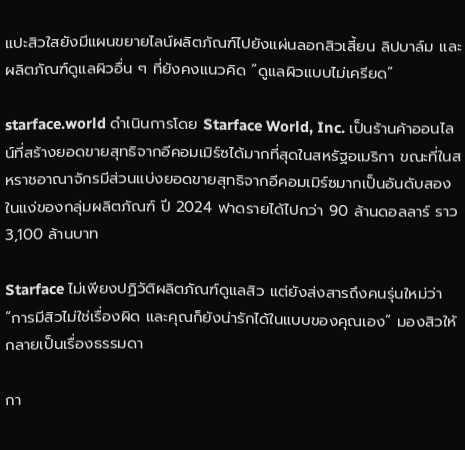แปะสิวใสยังมีแผนขยายไลน์ผลิตภัณฑ์ไปยังแผ่นลอกสิวเสี้ยน ลิปบาล์ม และผลิตภัณฑ์ดูแลผิวอื่น ๆ ที่ยังคงแนวคิด “ดูแลผิวแบบไม่เครียด”

starface.world ดำเนินการโดย Starface World, Inc. เป็นร้านค้าออนไลน์ที่สร้างยอดขายสุทธิจากอีคอมเมิร์ซได้มากที่สุดในสหรัฐอเมริกา ขณะที่ในสหราชอาณาจักรมีส่วนแบ่งยอดขายสุทธิจากอีคอมเมิร์ซมากเป็นอันดับสอง ในแง่ของกลุ่มผลิตภัณฑ์ ปี 2024 ฟาดรายได้ไปกว่า 90 ล้านดอลลาร์ ราว 3,100 ล้านบาท

Starface ไม่เพียงปฏิวัติผลิตภัณฑ์ดูแลสิว แต่ยังส่งสารถึงคนรุ่นใหม่ว่า “การมีสิวไม่ใช่เรื่องผิด และคุณก็ยังน่ารักได้ในแบบของคุณเอง” มองสิวให้กลายเป็นเรื่องธรรมดา

กา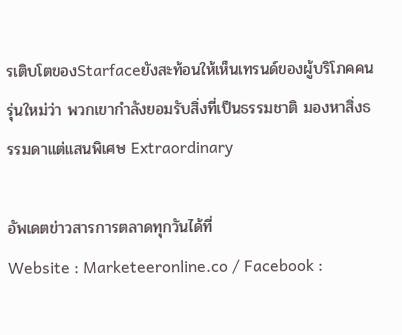รเติบโตของStarfaceยังสะท้อนให้เห็นเทรนด์ของผู้บริโภคคนรุ่นใหม่ว่า พวกเขากำลังยอมรับสิ่งที่เป็นธรรมชาติ มองหาสิ่งธรรมดาแต่แสนพิเศษ Extraordinary

อัพเดตข่าวสารการตลาดทุกวันได้ที่
Website : Marketeeronline.co / Facebook :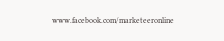www.facebook.com/marketeeronline